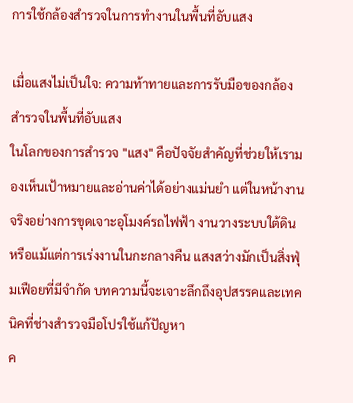การใช้กล้องสำรวจในการทำงานในพื้นที่อับแสง

เมื่อแสงไม่เป็นใจ: ความท้าทายและการรับมือของกล้องสำรวจในพื้นที่อับแสง
ในโลกของการสำรวจ "แสง" คือปัจจัยสำคัญที่ช่วยให้เรามองเห็นเป้าหมายและอ่านค่าได้อย่างแม่นยำ แต่ในหน้างานจริงอย่างการขุดเจาะอุโมงค์รถไฟฟ้า งานวางระบบใต้ดิน หรือแม้แต่การเร่งงานในกะกลางคืน แสงสว่างมักเป็นสิ่งฟุ่มเฟือยที่มีจำกัด บทความนี้จะเจาะลึกถึงอุปสรรคและเทคนิคที่ช่างสำรวจมือโปรใช้แก้ปัญหา
ค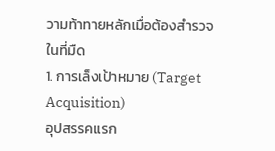วามท้าทายหลักเมื่อต้องสำรวจในที่มืด
1. การเล็งเป้าหมาย (Target Acquisition)
อุปสรรคแรก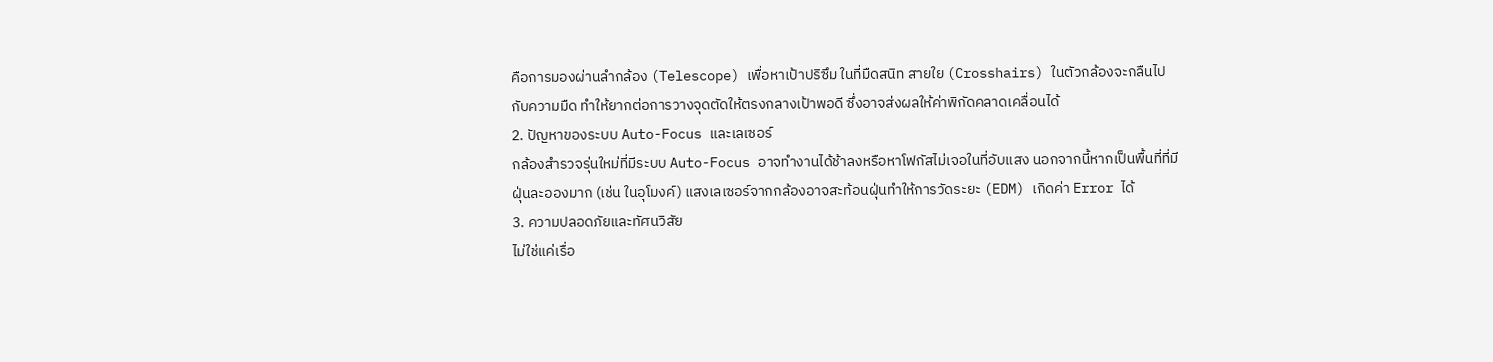คือการมองผ่านลำกล้อง (Telescope) เพื่อหาเป้าปริซึม ในที่มืดสนิท สายใย (Crosshairs) ในตัวกล้องจะกลืนไปกับความมืด ทำให้ยากต่อการวางจุดตัดให้ตรงกลางเป้าพอดี ซึ่งอาจส่งผลให้ค่าพิกัดคลาดเคลื่อนได้
2. ปัญหาของระบบ Auto-Focus และเลเซอร์
กล้องสำรวจรุ่นใหม่ที่มีระบบ Auto-Focus อาจทำงานได้ช้าลงหรือหาโฟกัสไม่เจอในที่อับแสง นอกจากนี้หากเป็นพื้นที่ที่มีฝุ่นละอองมาก (เช่น ในอุโมงค์) แสงเลเซอร์จากกล้องอาจสะท้อนฝุ่นทำให้การวัดระยะ (EDM) เกิดค่า Error ได้
3. ความปลอดภัยและทัศนวิสัย
ไม่ใช่แค่เรื่อ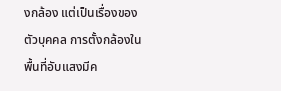งกล้อง แต่เป็นเรื่องของตัวบุคคล การตั้งกล้องในพื้นที่อับแสงมีค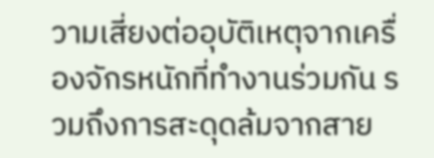วามเสี่ยงต่ออุบัติเหตุจากเครื่องจักรหนักที่ทำงานร่วมกัน รวมถึงการสะดุดล้มจากสาย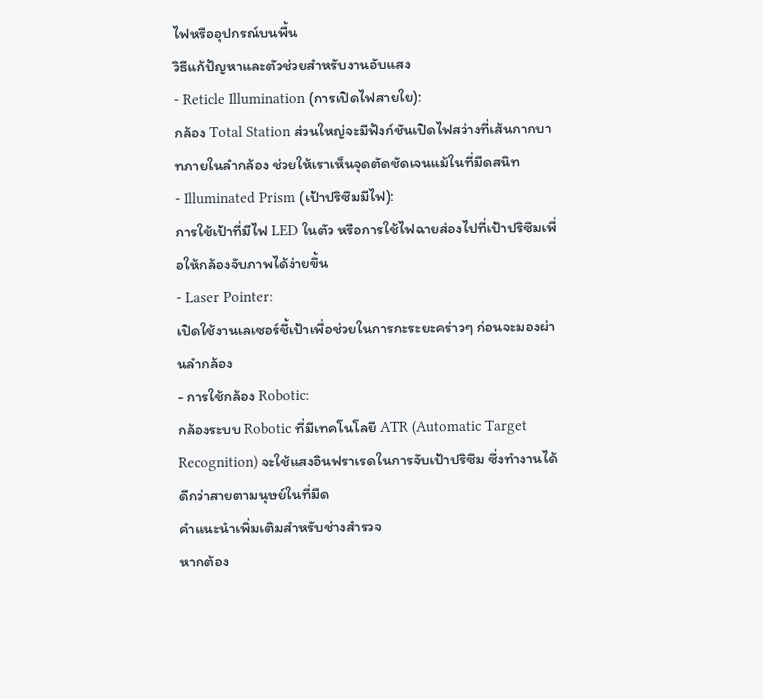ไฟหรืออุปกรณ์บนพื้น
วิธีแก้ปัญหาและตัวช่วยสำหรับงานอับแสง
- Reticle Illumination (การเปิดไฟสายใย):
กล้อง Total Station ส่วนใหญ่จะมีฟังก์ชันเปิดไฟสว่างที่เส้นกากบาทภายในลำกล้อง ช่วยให้เราเห็นจุดตัดชัดเจนแม้ในที่มืดสนิท
- Illuminated Prism (เป้าปริซึมมีไฟ):
การใช้เป้าที่มีไฟ LED ในตัว หรือการใช้ไฟฉายส่องไปที่เป้าปริซึมเพื่อให้กล้องจับภาพได้ง่ายขึ้น
- Laser Pointer:
เปิดใช้งานเลเซอร์ชี้เป้าเพื่อช่วยในการกะระยะคร่าวๆ ก่อนจะมองผ่านลำกล้อง
- การใช้กล้อง Robotic:
กล้องระบบ Robotic ที่มีเทคโนโลยี ATR (Automatic Target Recognition) จะใช้แสงอินฟราเรดในการจับเป้าปริซึม ซึ่งทำงานได้ดีกว่าสายตามนุษย์ในที่มืด
คำแนะนำเพิ่มเติมสำหรับช่างสำรวจ
หากต้อง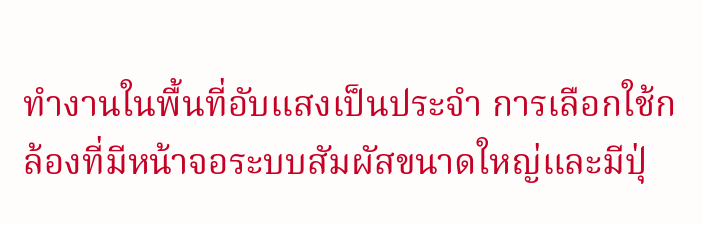ทำงานในพื้นที่อับแสงเป็นประจำ การเลือกใช้กล้องที่มีหน้าจอระบบสัมผัสขนาดใหญ่และมีปุ่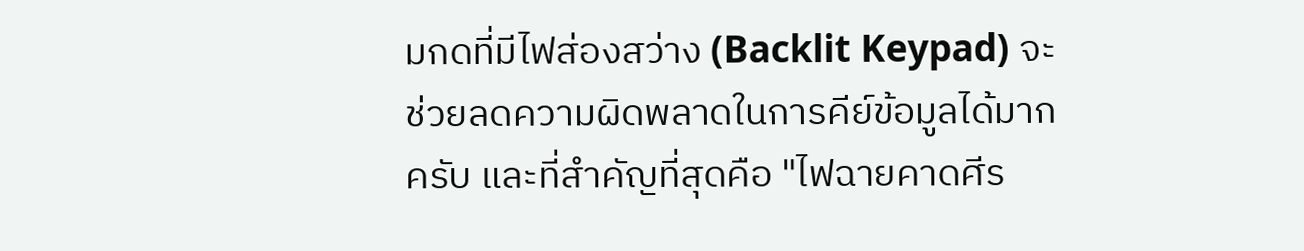มกดที่มีไฟส่องสว่าง (Backlit Keypad) จะช่วยลดความผิดพลาดในการคีย์ข้อมูลได้มากครับ และที่สำคัญที่สุดคือ "ไฟฉายคาดศีร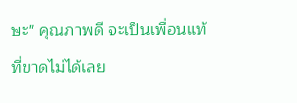ษะ" คุณภาพดี จะเป็นเพื่อนแท้ที่ขาดไม่ได้เลย